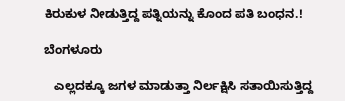ಕಿರುಕುಳ ನೀಡುತ್ತಿದ್ದ ಪತ್ನಿಯನ್ನು ಕೊಂದ ಪತಿ ಬಂಧನ.!

ಬೆಂಗಳೂರು

   ಎಲ್ಲದಕ್ಕೂ ಜಗಳ ಮಾಡುತ್ತಾ ನಿರ್ಲಕ್ಷಿಸಿ ಸತಾಯಿಸುತ್ತಿದ್ದ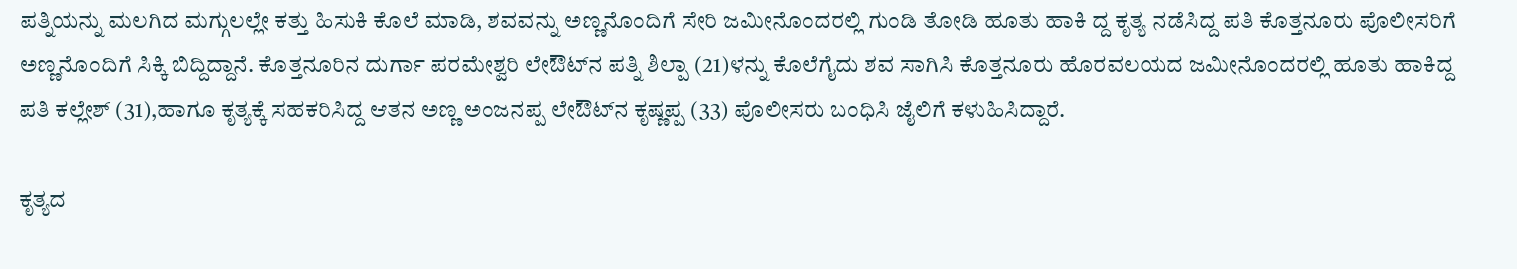ಪತ್ನಿಯನ್ನು ಮಲಗಿದ ಮಗ್ಗುಲಲ್ಲೇ ಕತ್ತು ಹಿಸುಕಿ ಕೊಲೆ ಮಾಡಿ, ಶವವನ್ನು ಅಣ್ಣನೊಂದಿಗೆ ಸೇರಿ ಜಮೀನೊಂದರಲ್ಲಿ ಗುಂಡಿ ತೋಡಿ ಹೂತು ಹಾಕಿ ದ್ದ ಕೃತ್ಯ ನಡೆಸಿದ್ದ ಪತಿ ಕೊತ್ತನೂರು ಪೊಲೀಸರಿಗೆ ಅಣ್ಣನೊಂದಿಗೆ ಸಿಕ್ಕಿ ಬಿದ್ದಿದ್ದಾನೆ. ಕೊತ್ತನೂರಿನ ದುರ್ಗಾ ಪರಮೇಶ್ವರಿ ಲೇಔಟ್‍ನ ಪತ್ನಿ ಶಿಲ್ಪಾ (21)ಳನ್ನು ಕೊಲೆಗೈದು ಶವ ಸಾಗಿಸಿ ಕೊತ್ತನೂರು ಹೊರವಲಯದ ಜಮೀನೊಂದರಲ್ಲಿ ಹೂತು ಹಾಕಿದ್ದ ಪತಿ ಕಲ್ಲೇಶ್ (31),ಹಾಗೂ ಕೃತ್ಯಕ್ಕೆ ಸಹಕರಿಸಿದ್ದ ಆತನ ಅಣ್ಣ ಅಂಜನಪ್ಪ ಲೇಔಟ್‍ನ ಕೃಷ್ಣಪ್ಪ (33) ಪೊಲೀಸರು ಬಂಧಿಸಿ ಜೈಲಿಗೆ ಕಳುಹಿಸಿದ್ದಾರೆ.

ಕೃತ್ಯದ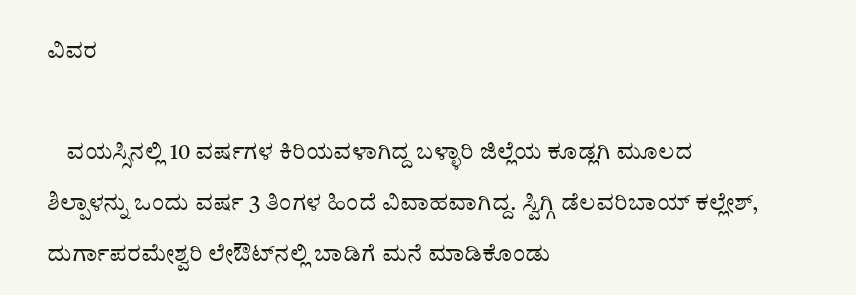ವಿವರ

    ವಯಸ್ಸಿನಲ್ಲಿ 10 ವರ್ಷಗಳ ಕಿರಿಯವಳಾಗಿದ್ದ ಬಳ್ಳಾರಿ ಜಿಲ್ಲೆಯ ಕೂಡ್ಲಗಿ ಮೂಲದ ಶಿಲ್ಪಾಳನ್ನು ಒಂದು ವರ್ಷ 3 ತಿಂಗಳ ಹಿಂದೆ ವಿವಾಹವಾಗಿದ್ದ. ಸ್ವಿಗ್ಗಿ ಡೆಲವರಿಬಾಯ್ ಕಲ್ಲೇಶ್, ದುರ್ಗಾಪರಮೇಶ್ವರಿ ಲೇಔಟ್‍ನಲ್ಲಿ ಬಾಡಿಗೆ ಮನೆ ಮಾಡಿಕೊಂಡು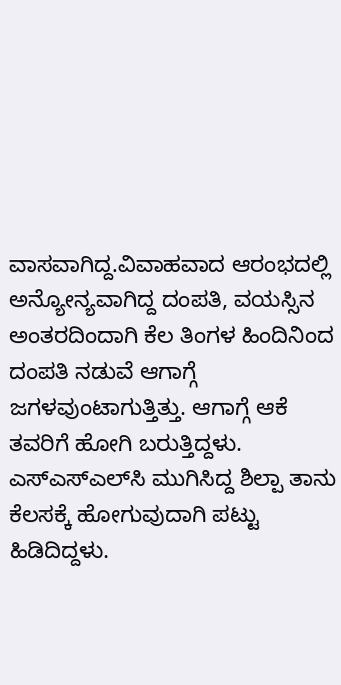ವಾಸವಾಗಿದ್ದ.ವಿವಾಹವಾದ ಆರಂಭದಲ್ಲಿ ಅನ್ಯೋನ್ಯವಾಗಿದ್ದ ದಂಪತಿ, ವಯಸ್ಸಿನ ಅಂತರದಿಂದಾಗಿ ಕೆಲ ತಿಂಗಳ ಹಿಂದಿನಿಂದ ದಂಪತಿ ನಡುವೆ ಆಗಾಗ್ಗೆ ಜಗಳವುಂಟಾಗುತ್ತಿತ್ತು. ಆಗಾಗ್ಗೆ ಆಕೆ ತವರಿಗೆ ಹೋಗಿ ಬರುತ್ತಿದ್ದಳು. ಎಸ್‍ಎಸ್‍ಎಲ್‍ಸಿ ಮುಗಿಸಿದ್ದ ಶಿಲ್ಪಾ ತಾನು ಕೆಲಸಕ್ಕೆ ಹೋಗುವುದಾಗಿ ಪಟ್ಟು ಹಿಡಿದಿದ್ದಳು.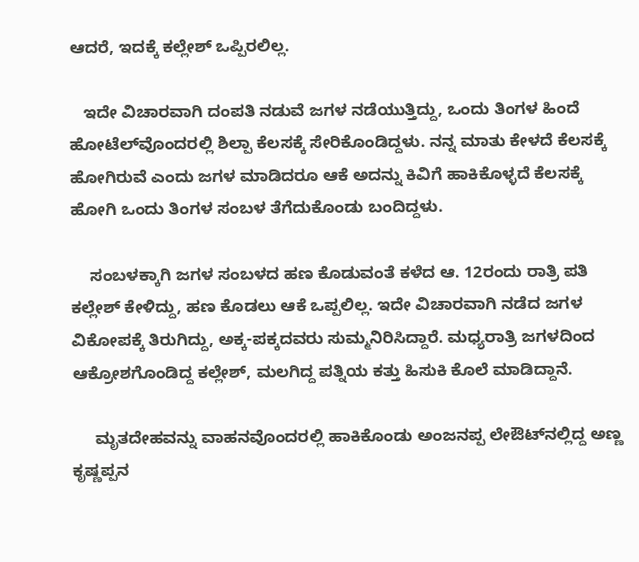ಆದರೆ, ಇದಕ್ಕೆ ಕಲ್ಲೇಶ್ ಒಪ್ಪಿರಲಿಲ್ಲ.

   ಇದೇ ವಿಚಾರವಾಗಿ ದಂಪತಿ ನಡುವೆ ಜಗಳ ನಡೆಯುತ್ತಿದ್ದು, ಒಂದು ತಿಂಗಳ ಹಿಂದೆ ಹೋಟೆಲ್‍ವೊಂದರಲ್ಲಿ ಶಿಲ್ಪಾ ಕೆಲಸಕ್ಕೆ ಸೇರಿಕೊಂಡಿದ್ದಳು. ನನ್ನ ಮಾತು ಕೇಳದೆ ಕೆಲಸಕ್ಕೆ ಹೋಗಿರುವೆ ಎಂದು ಜಗಳ ಮಾಡಿದರೂ ಆಕೆ ಅದನ್ನು ಕಿವಿಗೆ ಹಾಕಿಕೊಳ್ಳದೆ ಕೆಲಸಕ್ಕೆ ಹೋಗಿ ಒಂದು ತಿಂಗಳ ಸಂಬಳ ತೆಗೆದುಕೊಂಡು ಬಂದಿದ್ದಳು.

    ಸಂಬಳಕ್ಕಾಗಿ ಜಗಳ ಸಂಬಳದ ಹಣ ಕೊಡುವಂತೆ ಕಳೆದ ಆ. 12ರಂದು ರಾತ್ರಿ ಪತಿ ಕಲ್ಲೇಶ್ ಕೇಳಿದ್ದು, ಹಣ ಕೊಡಲು ಆಕೆ ಒಪ್ಪಲಿಲ್ಲ. ಇದೇ ವಿಚಾರವಾಗಿ ನಡೆದ ಜಗಳ ವಿಕೋಪಕ್ಕೆ ತಿರುಗಿದ್ದು, ಅಕ್ಕ-ಪಕ್ಕದವರು ಸುಮ್ಮನಿರಿಸಿದ್ದಾರೆ. ಮಧ್ಯರಾತ್ರಿ ಜಗಳದಿಂದ ಆಕ್ರೋಶಗೊಂಡಿದ್ದ ಕಲ್ಲೇಶ್, ಮಲಗಿದ್ದ ಪತ್ನಿಯ ಕತ್ತು ಹಿಸುಕಿ ಕೊಲೆ ಮಾಡಿದ್ದಾನೆ.

     ಮೃತದೇಹವನ್ನು ವಾಹನವೊಂದರಲ್ಲಿ ಹಾಕಿಕೊಂಡು ಅಂಜನಪ್ಪ ಲೇಔಟ್‍ನಲ್ಲಿದ್ದ ಅಣ್ಣ ಕೃಷ್ಣಪ್ಪನ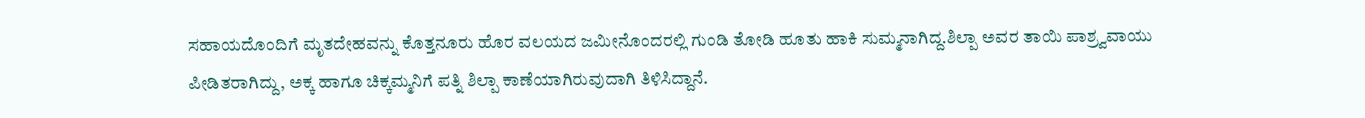ಸಹಾಯದೊಂದಿಗೆ ಮೃತದೇಹವನ್ನು ಕೊತ್ತನೂರು ಹೊರ ವಲಯದ ಜಮೀನೊಂದರಲ್ಲಿ ಗುಂಡಿ ತೋಡಿ ಹೂತು ಹಾಕಿ ಸುಮ್ಮನಾಗಿದ್ದ.ಶಿಲ್ಪಾ ಅವರ ತಾಯಿ ಪಾಶ್ರ್ವವಾಯು ಪೀಡಿತರಾಗಿದ್ದು, ಅಕ್ಕ ಹಾಗೂ ಚಿಕ್ಕಮ್ಮನಿಗೆ ಪತ್ನಿ ಶಿಲ್ಪಾ ಕಾಣೆಯಾಗಿರುವುದಾಗಿ ತಿಳಿಸಿದ್ದಾನೆ.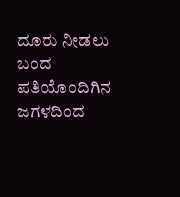ದೂರು ನೀಡಲು ಬಂದ ಪತಿಯೊಂದಿಗಿನ ಜಗಳದಿಂದ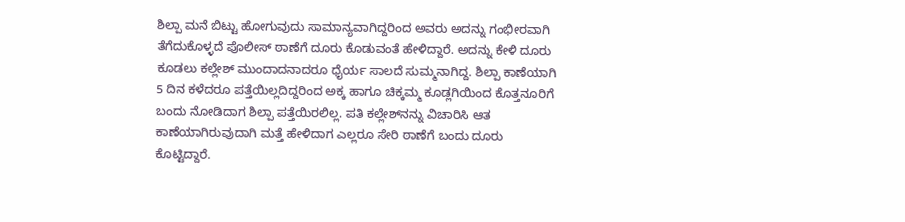ಶಿಲ್ಪಾ ಮನೆ ಬಿಟ್ಟು ಹೋಗುವುದು ಸಾಮಾನ್ಯವಾಗಿದ್ದರಿಂದ ಅವರು ಅದನ್ನು ಗಂಭೀರವಾಗಿ ತೆಗೆದುಕೊಳ್ಳದೆ ಪೊಲೀಸ್ ಠಾಣೆಗೆ ದೂರು ಕೊಡುವಂತೆ ಹೇಳಿದ್ದಾರೆ. ಅದನ್ನು ಕೇಳಿ ದೂರು ಕೂಡಲು ಕಲ್ಲೇಶ್ ಮುಂದಾದನಾದರೂ ಧೈರ್ಯ ಸಾಲದೆ ಸುಮ್ಮನಾಗಿದ್ದ. ಶಿಲ್ಪಾ ಕಾಣೆಯಾಗಿ 5 ದಿನ ಕಳೆದರೂ ಪತ್ತೆಯಿಲ್ಲದಿದ್ದರಿಂದ ಅಕ್ಕ ಹಾಗೂ ಚಿಕ್ಕಮ್ಮ ಕೂಡ್ಲಗಿಯಿಂದ ಕೊತ್ತನೂರಿಗೆ ಬಂದು ನೋಡಿದಾಗ ಶಿಲ್ಪಾ ಪತ್ತೆಯಿರಲಿಲ್ಲ. ಪತಿ ಕಲ್ಲೇಶ್‍ನನ್ನು ವಿಚಾರಿಸಿ ಆತ ಕಾಣೆಯಾಗಿರುವುದಾಗಿ ಮತ್ತೆ ಹೇಳಿದಾಗ ಎಲ್ಲರೂ ಸೇರಿ ಠಾಣೆಗೆ ಬಂದು ದೂರು ಕೊಟ್ಟಿದ್ದಾರೆ.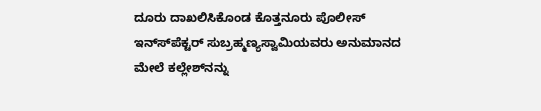ದೂರು ದಾಖಲಿಸಿಕೊಂಡ ಕೊತ್ತನೂರು ಪೊಲೀಸ್ ಇನ್ಸ್‍ಪೆಕ್ಟರ್ ಸುಬ್ರಹ್ಮಣ್ಯಸ್ವಾಮಿಯವರು ಅನುಮಾನದ ಮೇಲೆ ಕಲ್ಲೇಶ್‍ನನ್ನು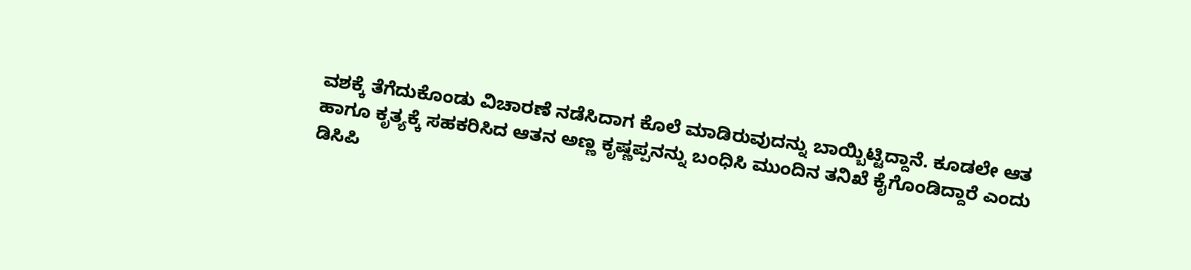ವಶಕ್ಕೆ ತೆಗೆದುಕೊಂಡು ವಿಚಾರಣೆ ನಡೆಸಿದಾಗ ಕೊಲೆ ಮಾಡಿರುವುದನ್ನು ಬಾಯ್ಬಿಟ್ಟಿದ್ದಾನೆ. ಕೂಡಲೇ ಆತ ಹಾಗೂ ಕೃತ್ಯಕ್ಕೆ ಸಹಕರಿಸಿದ ಆತನ ಅಣ್ಣ ಕೃಷ್ಣಪ್ಪನನ್ನು ಬಂಧಿಸಿ ಮುಂದಿನ ತನಿಖೆ ಕೈಗೊಂಡಿದ್ದಾರೆ ಎಂದು ಡಿಸಿಪಿ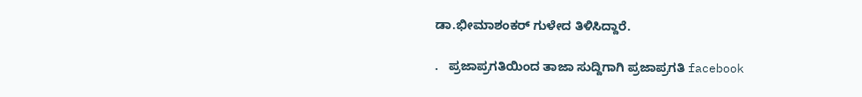ಡಾ.ಭೀಮಾಶಂಕರ್ ಗುಳೇದ ತಿಳಿಸಿದ್ದಾರೆ.

.   ಪ್ರಜಾಪ್ರಗತಿಯಿಂದ ತಾಜಾ ಸುದ್ದಿಗಾಗಿ ಪ್ರಜಾಪ್ರಗತಿ facebook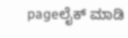pageಲೈಕ್ ಮಾಡಿ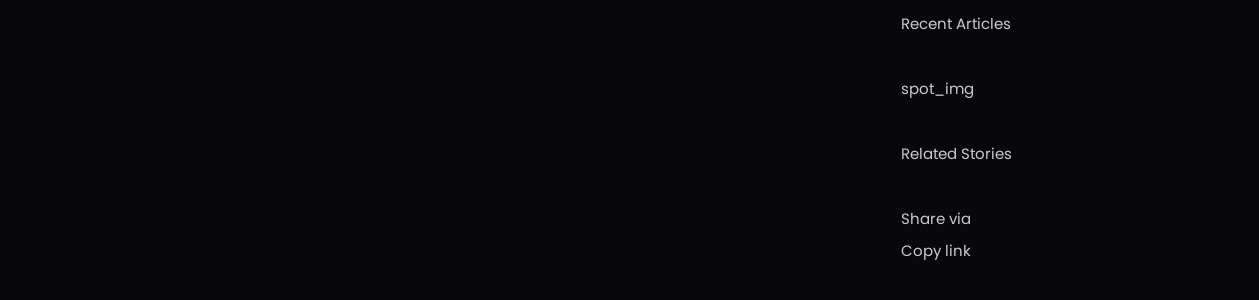Recent Articles

spot_img

Related Stories

Share via
Copy link